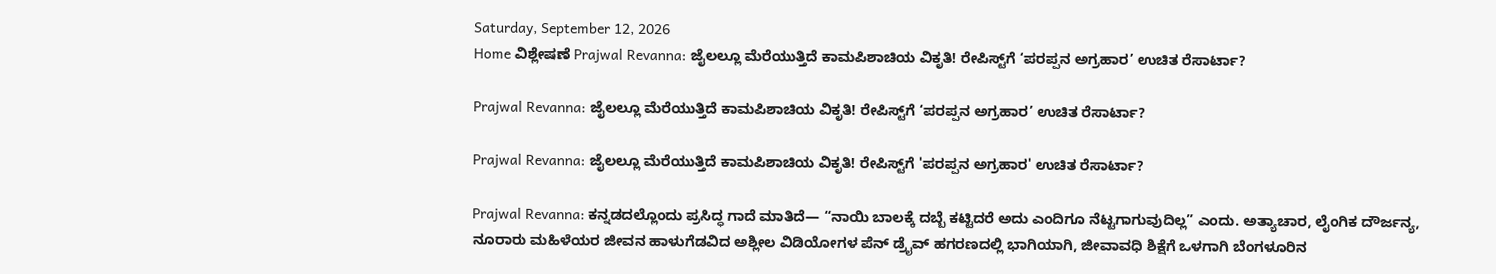Saturday, September 12, 2026
Home ವಿಶ್ಲೇಷಣೆ Prajwal Revanna: ಜೈಲಲ್ಲೂ ಮೆರೆಯುತ್ತಿದೆ ಕಾಮಪಿಶಾಚಿಯ ವಿಕೃತಿ! ರೇಪಿಸ್ಟ್‌ಗೆ ‘ಪರಪ್ಪನ ಅಗ್ರಹಾರ’ ಉಚಿತ ರೆಸಾರ್ಟಾ?

Prajwal Revanna: ಜೈಲಲ್ಲೂ ಮೆರೆಯುತ್ತಿದೆ ಕಾಮಪಿಶಾಚಿಯ ವಿಕೃತಿ! ರೇಪಿಸ್ಟ್‌ಗೆ ‘ಪರಪ್ಪನ ಅಗ್ರಹಾರ’ ಉಚಿತ ರೆಸಾರ್ಟಾ?

Prajwal Revanna: ಜೈಲಲ್ಲೂ ಮೆರೆಯುತ್ತಿದೆ ಕಾಮಪಿಶಾಚಿಯ ವಿಕೃತಿ! ರೇಪಿಸ್ಟ್‌ಗೆ 'ಪರಪ್ಪನ ಅಗ್ರಹಾರ' ಉಚಿತ ರೆಸಾರ್ಟಾ?

Prajwal Revanna: ಕನ್ನಡದಲ್ಲೊಂದು ಪ್ರಸಿದ್ಧ ಗಾದೆ ಮಾತಿದೆ— “ನಾಯಿ ಬಾಲಕ್ಕೆ ದಬ್ಬೆ ಕಟ್ಟಿದರೆ ಅದು ಎಂದಿಗೂ ನೆಟ್ಟಗಾಗುವುದಿಲ್ಲ” ಎಂದು. ಅತ್ಯಾಚಾರ, ಲೈಂಗಿಕ ದೌರ್ಜನ್ಯ, ನೂರಾರು ಮಹಿಳೆಯರ ಜೀವನ ಹಾಳುಗೆಡವಿದ ಅಶ್ಲೀಲ ವಿಡಿಯೋಗಳ ಪೆನ್ ಡ್ರೈವ್ ಹಗರಣದಲ್ಲಿ ಭಾಗಿಯಾಗಿ, ಜೀವಾವಧಿ ಶಿಕ್ಷೆಗೆ ಒಳಗಾಗಿ ಬೆಂಗಳೂರಿನ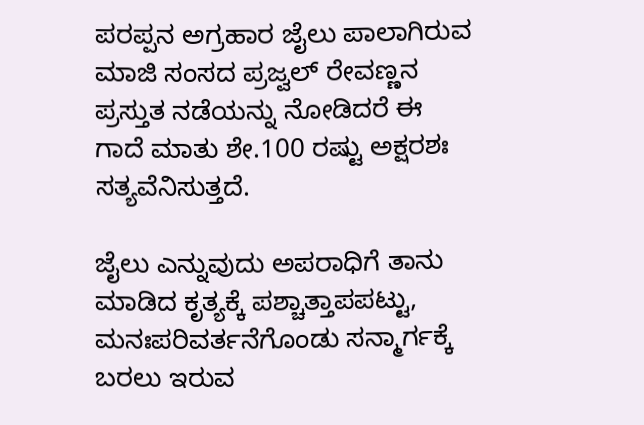ಪರಪ್ಪನ ಅಗ್ರಹಾರ ಜೈಲು ಪಾಲಾಗಿರುವ ಮಾಜಿ ಸಂಸದ ಪ್ರಜ್ವಲ್ ರೇವಣ್ಣನ ಪ್ರಸ್ತುತ ನಡೆಯನ್ನು ನೋಡಿದರೆ ಈ ಗಾದೆ ಮಾತು ಶೇ.100 ರಷ್ಟು ಅಕ್ಷರಶಃ ಸತ್ಯವೆನಿಸುತ್ತದೆ.

ಜೈಲು ಎನ್ನುವುದು ಅಪರಾಧಿಗೆ ತಾನು ಮಾಡಿದ ಕೃತ್ಯಕ್ಕೆ ಪಶ್ಚಾತ್ತಾಪಪಟ್ಟು, ಮನಃಪರಿವರ್ತನೆಗೊಂಡು ಸನ್ಮಾರ್ಗಕ್ಕೆ ಬರಲು ಇರುವ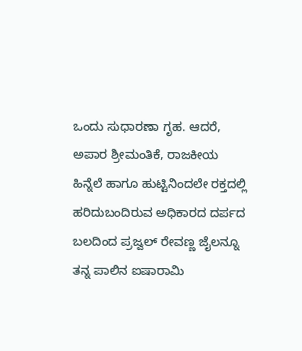ಒಂದು ಸುಧಾರಣಾ ಗೃಹ. ಆದರೆ, ಅಪಾರ ಶ್ರೀಮಂತಿಕೆ, ರಾಜಕೀಯ ಹಿನ್ನೆಲೆ ಹಾಗೂ ಹುಟ್ಟಿನಿಂದಲೇ ರಕ್ತದಲ್ಲಿ ಹರಿದುಬಂದಿರುವ ಅಧಿಕಾರದ ದರ್ಪದ ಬಲದಿಂದ ಪ್ರಜ್ವಲ್ ರೇವಣ್ಣ ಜೈಲನ್ನೂ ತನ್ನ ಪಾಲಿನ ಐಷಾರಾಮಿ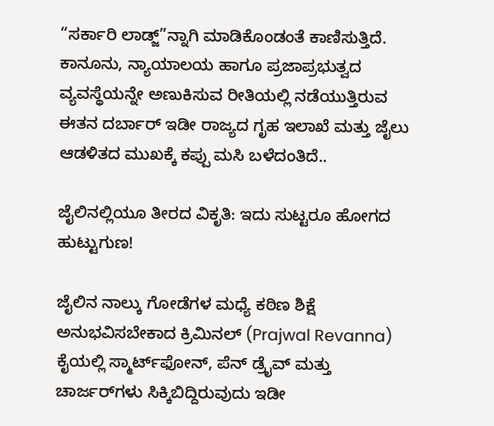“ಸರ್ಕಾರಿ ಲಾಡ್ಜ್”ನ್ನಾಗಿ ಮಾಡಿಕೊಂಡಂತೆ ಕಾಣಿಸುತ್ತಿದೆ. ಕಾನೂನು, ನ್ಯಾಯಾಲಯ ಹಾಗೂ ಪ್ರಜಾಪ್ರಭುತ್ವದ ವ್ಯವಸ್ಥೆಯನ್ನೇ ಅಣುಕಿಸುವ ರೀತಿಯಲ್ಲಿ ನಡೆಯುತ್ತಿರುವ ಈತನ ದರ್ಬಾರ್ ಇಡೀ ರಾಜ್ಯದ ಗೃಹ ಇಲಾಖೆ ಮತ್ತು ಜೈಲು ಆಡಳಿತದ ಮುಖಕ್ಕೆ ಕಪ್ಪು ಮಸಿ ಬಳೆದಂತಿದೆ..

ಜೈಲಿನಲ್ಲಿಯೂ ತೀರದ ವಿಕೃತಿ: ಇದು ಸುಟ್ಟರೂ ಹೋಗದ ಹುಟ್ಟುಗುಣ!

ಜೈಲಿನ ನಾಲ್ಕು ಗೋಡೆಗಳ ಮಧ್ಯೆ ಕಠಿಣ ಶಿಕ್ಷೆ ಅನುಭವಿಸಬೇಕಾದ ಕ್ರಿಮಿನಲ್ (Prajwal Revanna) ಕೈಯಲ್ಲಿ ಸ್ಮಾರ್ಟ್‌ಫೋನ್, ಪೆನ್ ಡ್ರೈವ್ ಮತ್ತು ಚಾರ್ಜರ್‌ಗಳು ಸಿಕ್ಕಿಬಿದ್ದಿರುವುದು ಇಡೀ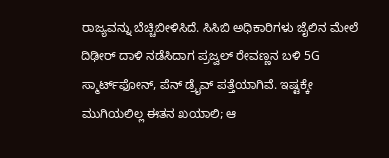ರಾಜ್ಯವನ್ನು ಬೆಚ್ಚಿಬೀಳಿಸಿದೆ. ಸಿಸಿಬಿ ಅಧಿಕಾರಿಗಳು ಜೈಲಿನ ಮೇಲೆ ದಿಢೀರ್ ದಾಳಿ ನಡೆಸಿದಾಗ ಪ್ರಜ್ವಲ್ ರೇವಣ್ಣನ ಬಳಿ 5G ಸ್ಮಾರ್ಟ್‌ಫೋನ್, ಪೆನ್ ಡ್ರೈವ್ ಪತ್ತೆಯಾಗಿವೆ. ಇಷ್ಟಕ್ಕೇ ಮುಗಿಯಲಿಲ್ಲ ಈತನ ಖಯಾಲಿ; ಆ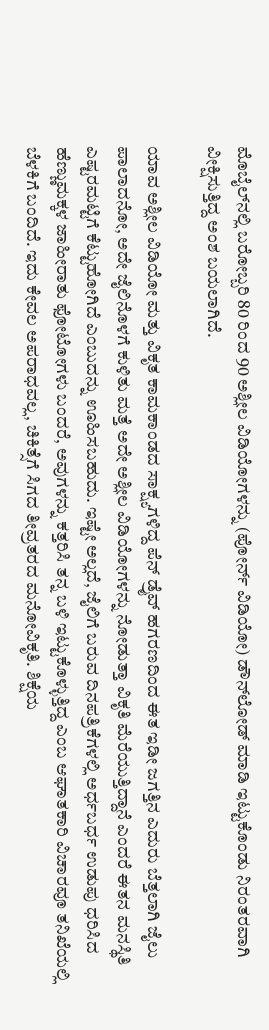ಮೊಬೈಲ್‌ನಲ್ಲಿ ಬರೋಬ್ಬರಿ 80 ರಿಂದ 90 ಅಶ್ಲೀಲ ವಿಡಿಯೋಗಳನ್ನು (ಪೋರ್ನ್ ವಿಡಿಯೋ) ಡೌನ್‌ಲೋಡ್ ಮಾಡಿ ಇಟ್ಟುಕೊಂಡು ನಿರಂತರವಾಗಿ ವೀಕ್ಷಿಸುತ್ತಿದ್ದ ಅಂಶ ಬಯಲಾಗಿದೆ.

ಯಾವ ಅಶ್ಲೀಲ ವಿಡಿಯೋ ಮತ್ತು ವಿಕೃತ ಕಾಮಕಾಂಡದ ಸಾಕ್ಷ್ಯಗಳಿದ್ದ ಪೆನ್ ಡ್ರೈವ್ ಹಗರಣದಿಂದ ಈತ ಇಡೀ ಜಗತ್ತಿನ ಎದುರು ಬೆತ್ತಲಾಗಿ ಜೈಲು ಪಾಲಾದನೋ, ಅದೇ ಜೈಲಿನೊಳಗೆ ಕುಳಿತು ಮತ್ತೆ ಅದೇ ಅಶ್ಲೀಲ ವಿಡಿಯೋಗಳನ್ನು ನೋಡುತ್ತಾ ವಿಕೃತಿ ಮೆರೆಯುತ್ತಿದ್ದಾನೆ ಎಂದರೆ ಈತನ ಮನಸ್ಥಿತಿ ಎಷ್ಟರಮಟ್ಟಿಗೆ ಕೆಟ್ಟುಹೋಗಿದೆ ಎಂಬುದನ್ನು ಊಹಿಸಬಹುದು. ಇಷ್ಟೇ ಅಲ್ಲದೆ, ಜೈಲಿಗೆ ಬರುವ ದಿನಪತ್ರಿಕೆಗಳಲ್ಲಿ ಅರ್ಧಬರ್ಧ ಉಡುಪು ಧರಿಸಿದ ಹೆಣ್ಣುಮಕ್ಕಳ ಜಾಹೀರಾತು ಫೋಟೋಗಳು ಬಂದರೆ, ಅವುಗಳನ್ನು ಕತ್ತರಿಸಿ ತನ್ನ ಬಳಿ ಇಟ್ಟುಕೊಳ್ಳುತ್ತಿದ್ದ ಎಂಬ ಆಘಾತಕಾರಿ ವಿಚಾರವೂ ತನಿಖೆಯಲ್ಲಿ ಬೆಳಕಿಗೆ ಬಂದಿದೆ. ಇದು ಕೇವಲ ಅಪರಾಧವಲ್ಲ, ಚಿಕಿತ್ಸೆಗೆ ಸಿಗದ ತೀವ್ರತರದ ಮನೋವಿಕೃತಿ. ಶಿಕ್ಷೆಯ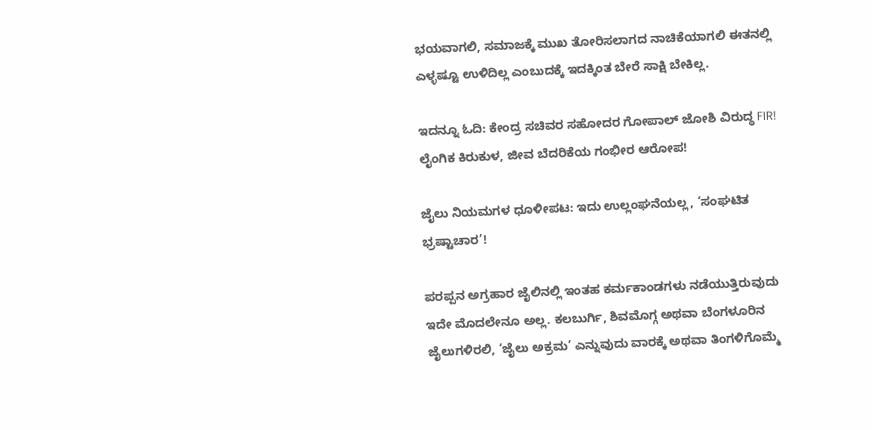ಭಯವಾಗಲಿ, ಸಮಾಜಕ್ಕೆ ಮುಖ ತೋರಿಸಲಾಗದ ನಾಚಿಕೆಯಾಗಲಿ ಈತನಲ್ಲಿ ಎಳ್ಳಷ್ಟೂ ಉಳಿದಿಲ್ಲ ಎಂಬುದಕ್ಕೆ ಇದಕ್ಕಿಂತ ಬೇರೆ ಸಾಕ್ಷಿ ಬೇಕಿಲ್ಲ.

ಇದನ್ನೂ ಓದಿ: ಕೇಂದ್ರ ಸಚಿವರ ಸಹೋದರ ಗೋಪಾಲ್ ಜೋಶಿ ವಿರುದ್ಧ FIR! ಲೈಂಗಿಕ ಕಿರುಕುಳ, ಜೀವ ಬೆದರಿಕೆಯ ಗಂಭೀರ ಆರೋಪ!

ಜೈಲು ನಿಯಮಗಳ ಧೂಳೀಪಟ: ಇದು ಉಲ್ಲಂಘನೆಯಲ್ಲ, ‘ಸಂಘಟಿತ ಭ್ರಷ್ಟಾಚಾರ’!

ಪರಪ್ಪನ ಅಗ್ರಹಾರ ಜೈಲಿನಲ್ಲಿ ಇಂತಹ ಕರ್ಮಕಾಂಡಗಳು ನಡೆಯುತ್ತಿರುವುದು ಇದೇ ಮೊದಲೇನೂ ಅಲ್ಲ. ಕಲಬುರ್ಗಿ, ಶಿವಮೊಗ್ಗ ಅಥವಾ ಬೆಂಗಳೂರಿನ ಜೈಲುಗಳಿರಲಿ, ‘ಜೈಲು ಅಕ್ರಮ’ ಎನ್ನುವುದು ವಾರಕ್ಕೆ ಅಥವಾ ತಿಂಗಳಿಗೊಮ್ಮೆ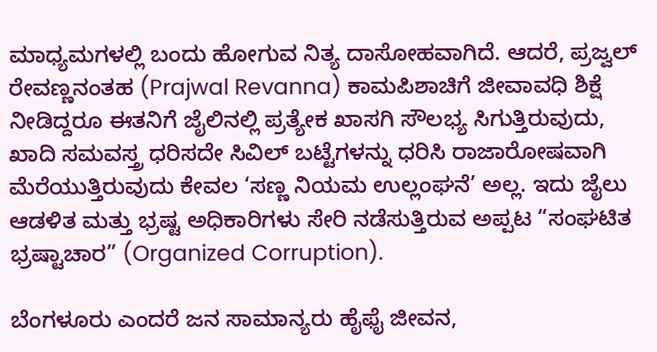ಮಾಧ್ಯಮಗಳಲ್ಲಿ ಬಂದು ಹೋಗುವ ನಿತ್ಯ ದಾಸೋಹವಾಗಿದೆ. ಆದರೆ, ಪ್ರಜ್ವಲ್ ರೇವಣ್ಣನಂತಹ (Prajwal Revanna) ಕಾಮಪಿಶಾಚಿಗೆ ಜೀವಾವಧಿ ಶಿಕ್ಷೆ ನೀಡಿದ್ದರೂ ಈತನಿಗೆ ಜೈಲಿನಲ್ಲಿ ಪ್ರತ್ಯೇಕ ಖಾಸಗಿ ಸೌಲಭ್ಯ ಸಿಗುತ್ತಿರುವುದು, ಖಾದಿ ಸಮವಸ್ತ್ರ ಧರಿಸದೇ ಸಿವಿಲ್ ಬಟ್ಟೆಗಳನ್ನು ಧರಿಸಿ ರಾಜಾರೋಷವಾಗಿ ಮೆರೆಯುತ್ತಿರುವುದು ಕೇವಲ ‘ಸಣ್ಣ ನಿಯಮ ಉಲ್ಲಂಘನೆ’ ಅಲ್ಲ. ಇದು ಜೈಲು ಆಡಳಿತ ಮತ್ತು ಭ್ರಷ್ಟ ಅಧಿಕಾರಿಗಳು ಸೇರಿ ನಡೆಸುತ್ತಿರುವ ಅಪ್ಪಟ “ಸಂಘಟಿತ ಭ್ರಷ್ಟಾಚಾರ” (Organized Corruption).

ಬೆಂಗಳೂರು ಎಂದರೆ ಜನ ಸಾಮಾನ್ಯರು ಹೈಫೈ ಜೀವನ,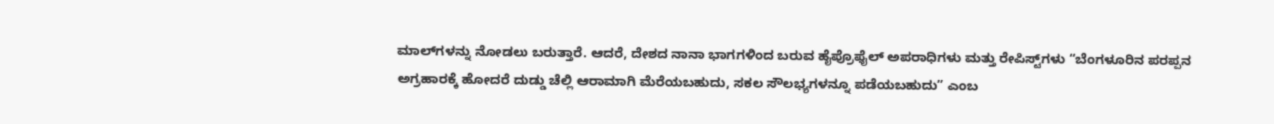ಮಾಲ್‌ಗಳನ್ನು ನೋಡಲು ಬರುತ್ತಾರೆ. ಆದರೆ, ದೇಶದ ನಾನಾ ಭಾಗಗಳಿಂದ ಬರುವ ಹೈಪ್ರೊಫೈಲ್ ಅಪರಾಧಿಗಳು ಮತ್ತು ರೇಪಿಸ್ಟ್‌ಗಳು “ಬೆಂಗಳೂರಿನ ಪರಪ್ಪನ ಅಗ್ರಹಾರಕ್ಕೆ ಹೋದರೆ ದುಡ್ಡು ಚೆಲ್ಲಿ ಆರಾಮಾಗಿ ಮೆರೆಯಬಹುದು, ಸಕಲ ಸೌಲಭ್ಯಗಳನ್ನೂ ಪಡೆಯಬಹುದು” ಎಂಬ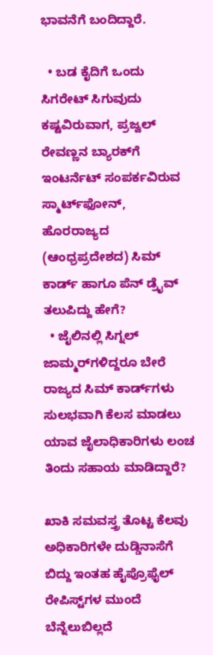ಭಾವನೆಗೆ ಬಂದಿದ್ದಾರೆ.

  • ಬಡ ಕೈದಿಗೆ ಒಂದು ಸಿಗರೇಟ್ ಸಿಗುವುದು ಕಷ್ಟವಿರುವಾಗ, ಪ್ರಜ್ವಲ್ ರೇವಣ್ಣನ ಬ್ಯಾರಕ್‌ಗೆ ಇಂಟರ್ನೆಟ್ ಸಂಪರ್ಕವಿರುವ ಸ್ಮಾರ್ಟ್‌ಫೋನ್, ಹೊರರಾಜ್ಯದ (ಆಂಧ್ರಪ್ರದೇಶದ) ಸಿಮ್ ಕಾರ್ಡ್ ಹಾಗೂ ಪೆನ್ ಡ್ರೈವ್ ತಲುಪಿದ್ದು ಹೇಗೆ?
  • ಜೈಲಿನಲ್ಲಿ ಸಿಗ್ನಲ್ ಜಾಮ್ಮರ್‌ಗಳಿದ್ದರೂ ಬೇರೆ ರಾಜ್ಯದ ಸಿಮ್ ಕಾರ್ಡ್‌ಗಳು ಸುಲಭವಾಗಿ ಕೆಲಸ ಮಾಡಲು ಯಾವ ಜೈಲಾಧಿಕಾರಿಗಳು ಲಂಚ ತಿಂದು ಸಹಾಯ ಮಾಡಿದ್ದಾರೆ?

ಖಾಕಿ ಸಮವಸ್ತ್ರ ತೊಟ್ಟ ಕೆಲವು ಅಧಿಕಾರಿಗಳೇ ದುಡ್ಡಿನಾಸೆಗೆ ಬಿದ್ದು ಇಂತಹ ಹೈಪ್ರೊಫೈಲ್ ರೇಪಿಸ್ಟ್‌ಗಳ ಮುಂದೆ ಬೆನ್ನೆಲುಬಿಲ್ಲದೆ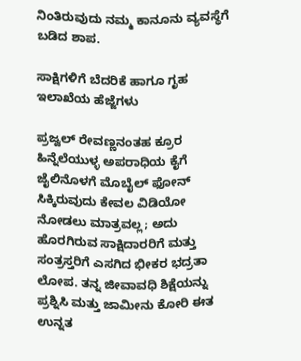ನಿಂತಿರುವುದು ನಮ್ಮ ಕಾನೂನು ವ್ಯವಸ್ಥೆಗೆ ಬಡಿದ ಶಾಪ.

ಸಾಕ್ಷಿಗಳಿಗೆ ಬೆದರಿಕೆ ಹಾಗೂ ಗೃಹ ಇಲಾಖೆಯ ಹೆಜ್ಜೆಗಳು

ಪ್ರಜ್ವಲ್ ರೇವಣ್ಣನಂತಹ ಕ್ರೂರ ಹಿನ್ನೆಲೆಯುಳ್ಳ ಅಪರಾಧಿಯ ಕೈಗೆ ಜೈಲಿನೊಳಗೆ ಮೊಬೈಲ್ ಫೋನ್ ಸಿಕ್ಕಿರುವುದು ಕೇವಲ ವಿಡಿಯೋ ನೋಡಲು ಮಾತ್ರವಲ್ಲ; ಅದು ಹೊರಗಿರುವ ಸಾಕ್ಷಿದಾರರಿಗೆ ಮತ್ತು ಸಂತ್ರಸ್ತರಿಗೆ ಎಸಗಿದ ಭೀಕರ ಭದ್ರತಾ ಲೋಪ. ತನ್ನ ಜೀವಾವಧಿ ಶಿಕ್ಷೆಯನ್ನು ಪ್ರಶ್ನಿಸಿ ಮತ್ತು ಜಾಮೀನು ಕೋರಿ ಈತ ಉನ್ನತ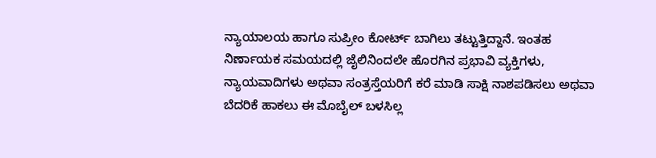ನ್ಯಾಯಾಲಯ ಹಾಗೂ ಸುಪ್ರೀಂ ಕೋರ್ಟ್ ಬಾಗಿಲು ತಟ್ಟುತ್ತಿದ್ದಾನೆ. ಇಂತಹ ನಿರ್ಣಾಯಕ ಸಮಯದಲ್ಲಿ ಜೈಲಿನಿಂದಲೇ ಹೊರಗಿನ ಪ್ರಭಾವಿ ವ್ಯಕ್ತಿಗಳು, ನ್ಯಾಯವಾದಿಗಳು ಅಥವಾ ಸಂತ್ರಸ್ತೆಯರಿಗೆ ಕರೆ ಮಾಡಿ ಸಾಕ್ಷಿ ನಾಶಪಡಿಸಲು ಅಥವಾ ಬೆದರಿಕೆ ಹಾಕಲು ಈ ಮೊಬೈಲ್ ಬಳಸಿಲ್ಲ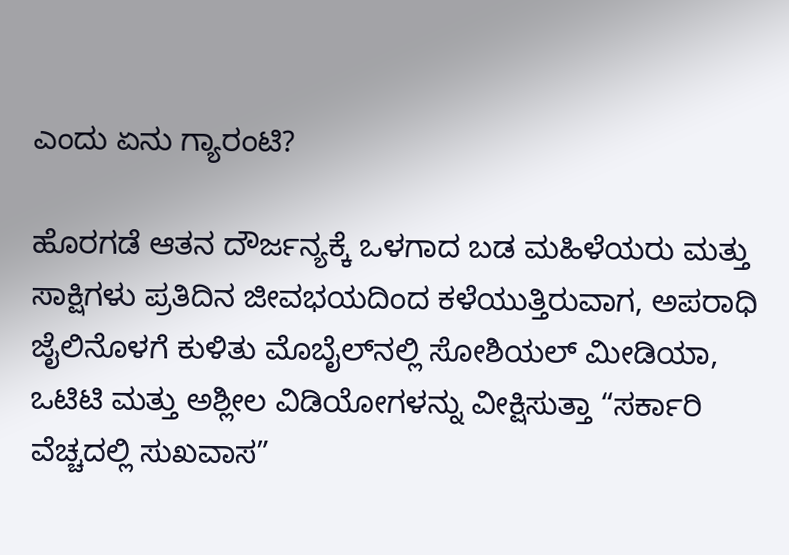ಎಂದು ಏನು ಗ್ಯಾರಂಟಿ?

ಹೊರಗಡೆ ಆತನ ದೌರ್ಜನ್ಯಕ್ಕೆ ಒಳಗಾದ ಬಡ ಮಹಿಳೆಯರು ಮತ್ತು ಸಾಕ್ಷಿಗಳು ಪ್ರತಿದಿನ ಜೀವಭಯದಿಂದ ಕಳೆಯುತ್ತಿರುವಾಗ, ಅಪರಾಧಿ ಜೈಲಿನೊಳಗೆ ಕುಳಿತು ಮೊಬೈಲ್‌ನಲ್ಲಿ ಸೋಶಿಯಲ್ ಮೀಡಿಯಾ, ಒಟಿಟಿ ಮತ್ತು ಅಶ್ಲೀಲ ವಿಡಿಯೋಗಳನ್ನು ವೀಕ್ಷಿಸುತ್ತಾ “ಸರ್ಕಾರಿ ವೆಚ್ಚದಲ್ಲಿ ಸುಖವಾಸ”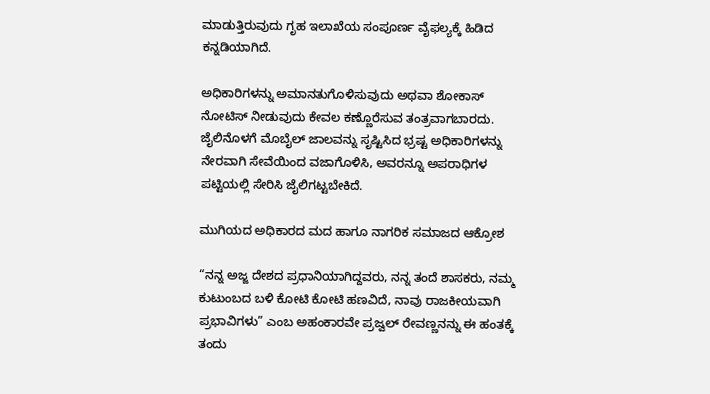ಮಾಡುತ್ತಿರುವುದು ಗೃಹ ಇಲಾಖೆಯ ಸಂಪೂರ್ಣ ವೈಫಲ್ಯಕ್ಕೆ ಹಿಡಿದ ಕನ್ನಡಿಯಾಗಿದೆ.

ಅಧಿಕಾರಿಗಳನ್ನು ಅಮಾನತುಗೊಳಿಸುವುದು ಅಥವಾ ಶೋಕಾಸ್ ನೋಟಿಸ್ ನೀಡುವುದು ಕೇವಲ ಕಣ್ಣೊರೆಸುವ ತಂತ್ರವಾಗಬಾರದು. ಜೈಲಿನೊಳಗೆ ಮೊಬೈಲ್ ಜಾಲವನ್ನು ಸೃಷ್ಟಿಸಿದ ಭ್ರಷ್ಟ ಅಧಿಕಾರಿಗಳನ್ನು ನೇರವಾಗಿ ಸೇವೆಯಿಂದ ವಜಾಗೊಳಿಸಿ, ಅವರನ್ನೂ ಅಪರಾಧಿಗಳ ಪಟ್ಟಿಯಲ್ಲಿ ಸೇರಿಸಿ ಜೈಲಿಗಟ್ಟಬೇಕಿದೆ.

ಮುಗಿಯದ ಅಧಿಕಾರದ ಮದ ಹಾಗೂ ನಾಗರಿಕ ಸಮಾಜದ ಆಕ್ರೋಶ

“ನನ್ನ ಅಜ್ಜ ದೇಶದ ಪ್ರಧಾನಿಯಾಗಿದ್ದವರು, ನನ್ನ ತಂದೆ ಶಾಸಕರು, ನಮ್ಮ ಕುಟುಂಬದ ಬಳಿ ಕೋಟಿ ಕೋಟಿ ಹಣವಿದೆ, ನಾವು ರಾಜಕೀಯವಾಗಿ ಪ್ರಭಾವಿಗಳು” ಎಂಬ ಅಹಂಕಾರವೇ ಪ್ರಜ್ವಲ್ ರೇವಣ್ಣನನ್ನು ಈ ಹಂತಕ್ಕೆ ತಂದು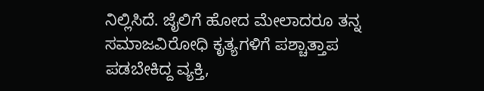ನಿಲ್ಲಿಸಿದೆ. ಜೈಲಿಗೆ ಹೋದ ಮೇಲಾದರೂ ತನ್ನ ಸಮಾಜವಿರೋಧಿ ಕೃತ್ಯಗಳಿಗೆ ಪಶ್ಚಾತ್ತಾಪ ಪಡಬೇಕಿದ್ದ ವ್ಯಕ್ತಿ,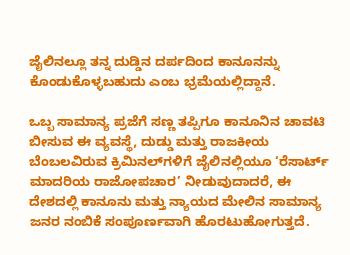ಜೈಲಿನಲ್ಲೂ ತನ್ನ ದುಡ್ಡಿನ ದರ್ಪದಿಂದ ಕಾನೂನನ್ನು ಕೊಂಡುಕೊಳ್ಳಬಹುದು ಎಂಬ ಭ್ರಮೆಯಲ್ಲಿದ್ದಾನೆ.

ಒಬ್ಬ ಸಾಮಾನ್ಯ ಪ್ರಜೆಗೆ ಸಣ್ಣ ತಪ್ಪಿಗೂ ಕಾನೂನಿನ ಚಾವಟಿ ಬೀಸುವ ಈ ವ್ಯವಸ್ಥೆ, ದುಡ್ಡು ಮತ್ತು ರಾಜಕೀಯ ಬೆಂಬಲವಿರುವ ಕ್ರಿಮಿನಲ್‌ಗಳಿಗೆ ಜೈಲಿನಲ್ಲಿಯೂ ‘ರೆಸಾರ್ಟ್ ಮಾದರಿಯ ರಾಜೋಪಚಾರ’ ನೀಡುವುದಾದರೆ, ಈ ದೇಶದಲ್ಲಿ ಕಾನೂನು ಮತ್ತು ನ್ಯಾಯದ ಮೇಲಿನ ಸಾಮಾನ್ಯ ಜನರ ನಂಬಿಕೆ ಸಂಪೂರ್ಣವಾಗಿ ಹೊರಟುಹೋಗುತ್ತದೆ.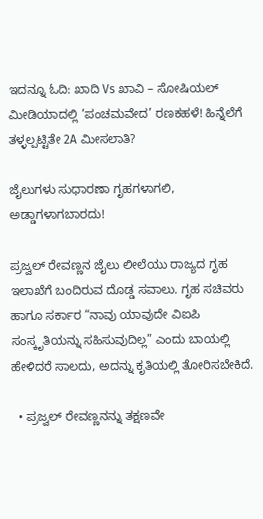ಇದನ್ನೂ ಓದಿ: ಖಾದಿ Vs ಖಾವಿ – ಸೋಷಿಯಲ್ ಮೀಡಿಯಾದಲ್ಲಿ ‘ಪಂಚಮವೇದ’ ರಣಕಹಳೆ! ಹಿನ್ನೆಲೆಗೆ ತಳ್ಳಲ್ಪಟ್ಟಿತೇ 2A ಮೀಸಲಾತಿ?

ಜೈಲುಗಳು ಸುಧಾರಣಾ ಗೃಹಗಳಾಗಲಿ, ಅಡ್ಡಾಗಳಾಗಬಾರದು!

ಪ್ರಜ್ವಲ್ ರೇವಣ್ಣನ ಜೈಲು ಲೀಲೆಯು ರಾಜ್ಯದ ಗೃಹ ಇಲಾಖೆಗೆ ಬಂದಿರುವ ದೊಡ್ಡ ಸವಾಲು. ಗೃಹ ಸಚಿವರು ಹಾಗೂ ಸರ್ಕಾರ “ನಾವು ಯಾವುದೇ ವಿಐಪಿ ಸಂಸ್ಕೃತಿಯನ್ನು ಸಹಿಸುವುದಿಲ್ಲ” ಎಂದು ಬಾಯಲ್ಲಿ ಹೇಳಿದರೆ ಸಾಲದು, ಅದನ್ನು ಕೃತಿಯಲ್ಲಿ ತೋರಿಸಬೇಕಿದೆ.

  • ಪ್ರಜ್ವಲ್ ರೇವಣ್ಣನನ್ನು ತಕ್ಷಣವೇ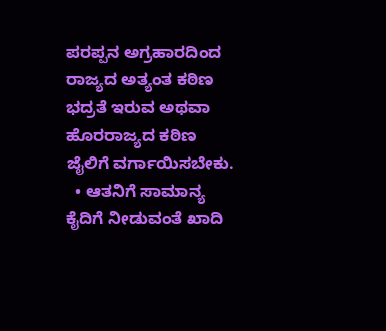ಪರಪ್ಪನ ಅಗ್ರಹಾರದಿಂದ ರಾಜ್ಯದ ಅತ್ಯಂತ ಕಠಿಣ ಭದ್ರತೆ ಇರುವ ಅಥವಾ ಹೊರರಾಜ್ಯದ ಕಠಿಣ ಜೈಲಿಗೆ ವರ್ಗಾಯಿಸಬೇಕು.
  • ಆತನಿಗೆ ಸಾಮಾನ್ಯ ಕೈದಿಗೆ ನೀಡುವಂತೆ ಖಾದಿ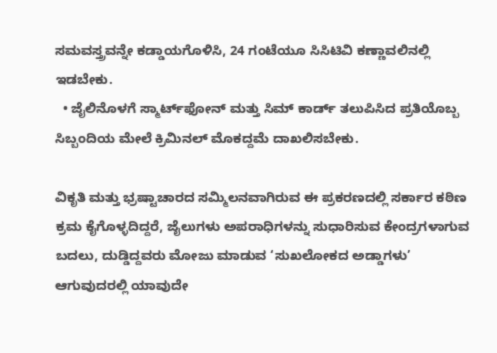ಸಮವಸ್ತ್ರವನ್ನೇ ಕಡ್ಡಾಯಗೊಳಿಸಿ, 24 ಗಂಟೆಯೂ ಸಿಸಿಟಿವಿ ಕಣ್ಣಾವಲಿನಲ್ಲಿ ಇಡಬೇಕು.
  • ಜೈಲಿನೊಳಗೆ ಸ್ಮಾರ್ಟ್‌ಫೋನ್ ಮತ್ತು ಸಿಮ್ ಕಾರ್ಡ್ ತಲುಪಿಸಿದ ಪ್ರತಿಯೊಬ್ಬ ಸಿಬ್ಬಂದಿಯ ಮೇಲೆ ಕ್ರಿಮಿನಲ್ ಮೊಕದ್ದಮೆ ದಾಖಲಿಸಬೇಕು.

ವಿಕೃತಿ ಮತ್ತು ಭ್ರಷ್ಟಾಚಾರದ ಸಮ್ಮಿಲನವಾಗಿರುವ ಈ ಪ್ರಕರಣದಲ್ಲಿ ಸರ್ಕಾರ ಕಠಿಣ ಕ್ರಮ ಕೈಗೊಳ್ಳದಿದ್ದರೆ, ಜೈಲುಗಳು ಅಪರಾಧಿಗಳನ್ನು ಸುಧಾರಿಸುವ ಕೇಂದ್ರಗಳಾಗುವ ಬದಲು, ದುಡ್ಡಿದ್ದವರು ಮೋಜು ಮಾಡುವ ‘ಸುಖಲೋಕದ ಅಡ್ಡಾಗಳು’ ಆಗುವುದರಲ್ಲಿ ಯಾವುದೇ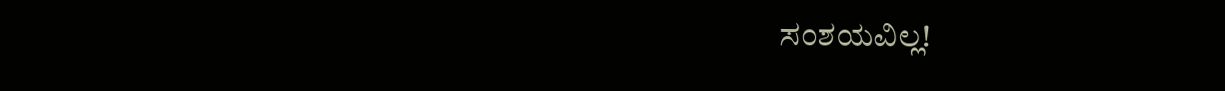ಸಂಶಯವಿಲ್ಲ!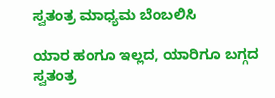ಸ್ವತಂತ್ರ ಮಾಧ್ಯಮ ಬೆಂಬಲಿಸಿ

ಯಾರ ಹಂಗೂ ಇಲ್ಲದ, ಯಾರಿಗೂ ಬಗ್ಗದ ಸ್ವತಂತ್ರ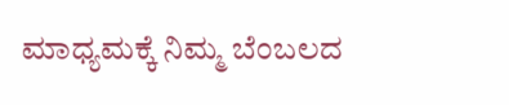ಮಾಧ್ಯಮಕ್ಕೆ ನಿಮ್ಮ ಬೆಂಬಲದ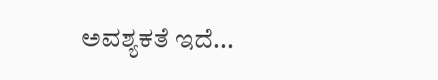ಅವಶ್ಯಕತೆ ಇದೆ...